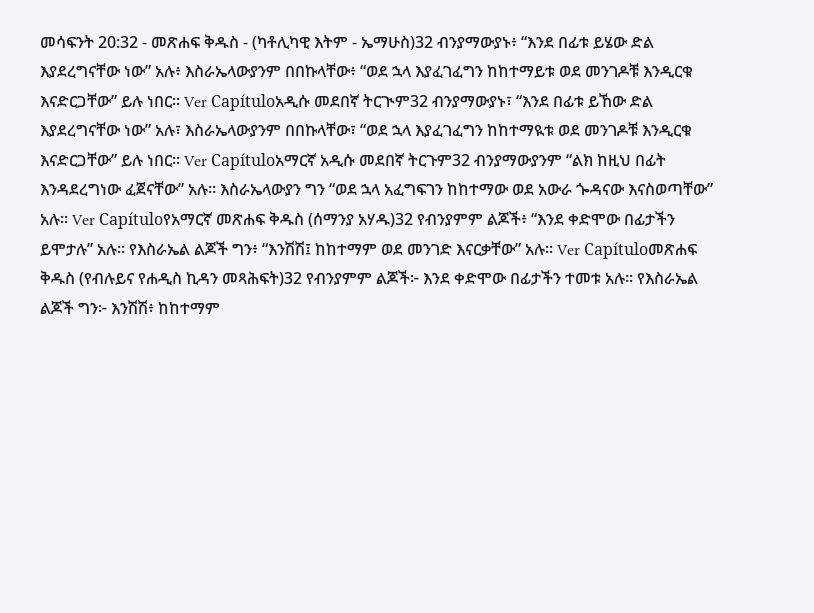መሳፍንት 20:32 - መጽሐፍ ቅዱስ - (ካቶሊካዊ እትም - ኤማሁስ)32 ብንያማውያኑ፥ “እንደ በፊቱ ይሄው ድል እያደረግናቸው ነው” አሉ፥ እስራኤላውያንም በበኩላቸው፥ “ወደ ኋላ እያፈገፈግን ከከተማይቱ ወደ መንገዶቹ እንዲርቁ እናድርጋቸው” ይሉ ነበር። Ver Capítuloአዲሱ መደበኛ ትርጒም32 ብንያማውያኑ፣ “እንደ በፊቱ ይኸው ድል እያደረግናቸው ነው” አሉ፣ እስራኤላውያንም በበኩላቸው፣ “ወደ ኋላ እያፈገፈግን ከከተማዪቱ ወደ መንገዶቹ እንዲርቁ እናድርጋቸው” ይሉ ነበር። Ver Capítuloአማርኛ አዲሱ መደበኛ ትርጉም32 ብንያማውያንም “ልክ ከዚህ በፊት እንዳደረግነው ፈጀናቸው” አሉ። እስራኤላውያን ግን “ወደ ኋላ አፈግፍገን ከከተማው ወደ አውራ ጐዳናው እናስወጣቸው” አሉ። Ver Capítuloየአማርኛ መጽሐፍ ቅዱስ (ሰማንያ አሃዱ)32 የብንያምም ልጆች፥ “እንደ ቀድሞው በፊታችን ይሞታሉ” አሉ። የእስራኤል ልጆች ግን፥ “እንሽሽ፤ ከከተማም ወደ መንገድ እናርቃቸው” አሉ። Ver Capítuloመጽሐፍ ቅዱስ (የብሉይና የሐዲስ ኪዳን መጻሕፍት)32 የብንያምም ልጆች፦ እንደ ቀድሞው በፊታችን ተመቱ አሉ። የእስራኤል ልጆች ግን፦ እንሽሽ፥ ከከተማም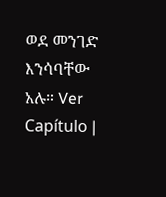ወደ መንገድ እንሳባቸው አሉ። Ver Capítulo |